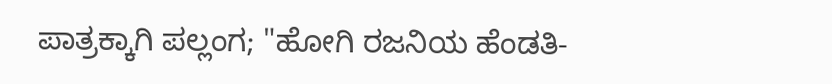ಪಾತ್ರಕ್ಕಾಗಿ ಪಲ್ಲಂಗ; "ಹೋಗಿ ರಜನಿಯ ಹೆಂಡತಿ-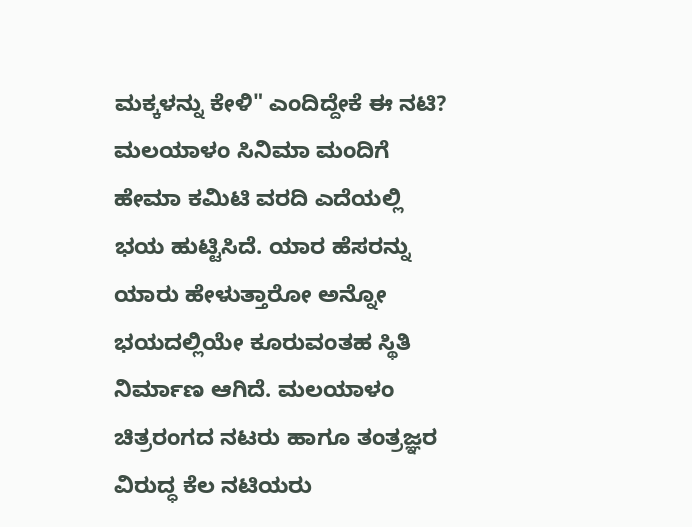ಮಕ್ಕಳನ್ನು ಕೇಳಿ" ಎಂದಿದ್ದೇಕೆ ಈ ನಟಿ?
ಮಲಯಾಳಂ ಸಿನಿಮಾ ಮಂದಿಗೆ ಹೇಮಾ ಕಮಿಟಿ ವರದಿ ಎದೆಯಲ್ಲಿ ಭಯ ಹುಟ್ಟಿಸಿದೆ. ಯಾರ ಹೆಸರನ್ನು ಯಾರು ಹೇಳುತ್ತಾರೋ ಅನ್ನೋ ಭಯದಲ್ಲಿಯೇ ಕೂರುವಂತಹ ಸ್ಥಿತಿ ನಿರ್ಮಾಣ ಆಗಿದೆ. ಮಲಯಾಳಂ ಚಿತ್ರರಂಗದ ನಟರು ಹಾಗೂ ತಂತ್ರಜ್ಞರ ವಿರುದ್ಧ ಕೆಲ ನಟಿಯರು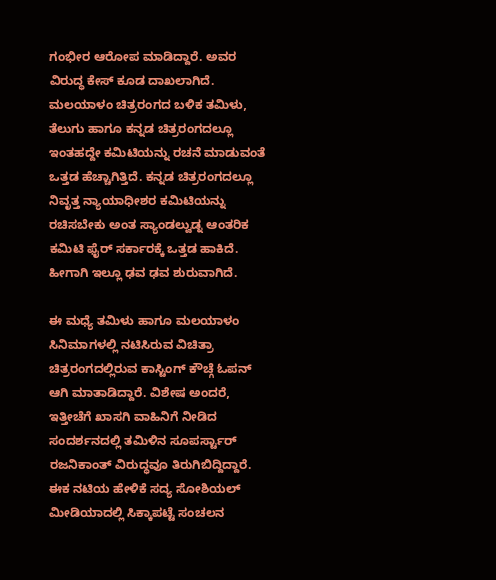ಗಂಭೀರ ಆರೋಪ ಮಾಡಿದ್ದಾರೆ. ಅವರ ವಿರುದ್ಧ ಕೇಸ್ ಕೂಡ ದಾಖಲಾಗಿದೆ.
ಮಲಯಾಳಂ ಚಿತ್ರರಂಗದ ಬಳಿಕ ತಮಿಳು, ತೆಲುಗು ಹಾಗೂ ಕನ್ನಡ ಚಿತ್ರರಂಗದಲ್ಲೂ ಇಂತಹದ್ದೇ ಕಮಿಟಿಯನ್ನು ರಚನೆ ಮಾಡುವಂತೆ ಒತ್ತಡ ಹೆಚ್ಚಾಗಿತ್ತಿದೆ. ಕನ್ನಡ ಚಿತ್ರರಂಗದಲ್ಲೂ ನಿವೃತ್ತ ನ್ಯಾಯಾಧೀಶರ ಕಮಿಟಿಯನ್ನು ರಚಿಸಬೇಕು ಅಂತ ಸ್ಯಾಂಡಲ್ವುಡ್ನ ಆಂತರಿಕ ಕಮಿಟಿ ಫೈರ್ ಸರ್ಕಾರಕ್ಕೆ ಒತ್ತಡ ಹಾಕಿದೆ. ಹೀಗಾಗಿ ಇಲ್ಲೂ ಢವ ಢವ ಶುರುವಾಗಿದೆ.

ಈ ಮಧ್ಯೆ ತಮಿಳು ಹಾಗೂ ಮಲಯಾಳಂ ಸಿನಿಮಾಗಳಲ್ಲಿ ನಟಿಸಿರುವ ವಿಚಿತ್ರಾ ಚಿತ್ರರಂಗದಲ್ಲಿರುವ ಕಾಸ್ಟಿಂಗ್ ಕೌಚ್ಗೆ ಓಪನ್ ಆಗಿ ಮಾತಾಡಿದ್ದಾರೆ. ವಿಶೇಷ ಅಂದರೆ, ಇತ್ತೀಚೆಗೆ ಖಾಸಗಿ ವಾಹಿನಿಗೆ ನೀಡಿದ ಸಂದರ್ಶನದಲ್ಲಿ ತಮಿಳಿನ ಸೂಪರ್ಸ್ಟಾರ್ ರಜನಿಕಾಂತ್ ವಿರುದ್ಧವೂ ತಿರುಗಿಬಿದ್ದಿದ್ದಾರೆ. ಈಕ ನಟಿಯ ಹೇಳಿಕೆ ಸದ್ಯ ಸೋಶಿಯಲ್ ಮೀಡಿಯಾದಲ್ಲಿ ಸಿಕ್ಕಾಪಟ್ಟೆ ಸಂಚಲನ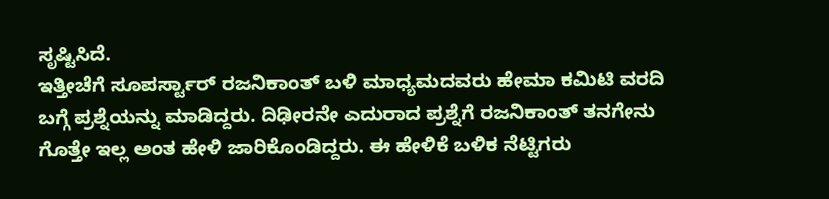ಸೃಷ್ಟಿಸಿದೆ.
ಇತ್ತೀಚೆಗೆ ಸೂಪರ್ಸ್ಟಾರ್ ರಜನಿಕಾಂತ್ ಬಳಿ ಮಾಧ್ಯಮದವರು ಹೇಮಾ ಕಮಿಟಿ ವರದಿ ಬಗ್ಗೆ ಪ್ರಶ್ನೆಯನ್ನು ಮಾಡಿದ್ದರು. ದಿಢೀರನೇ ಎದುರಾದ ಪ್ರಶ್ನೆಗೆ ರಜನಿಕಾಂತ್ ತನಗೇನು ಗೊತ್ತೇ ಇಲ್ಲ ಅಂತ ಹೇಳಿ ಜಾರಿಕೊಂಡಿದ್ದರು. ಈ ಹೇಳಿಕೆ ಬಳಿಕ ನೆಟ್ಟಿಗರು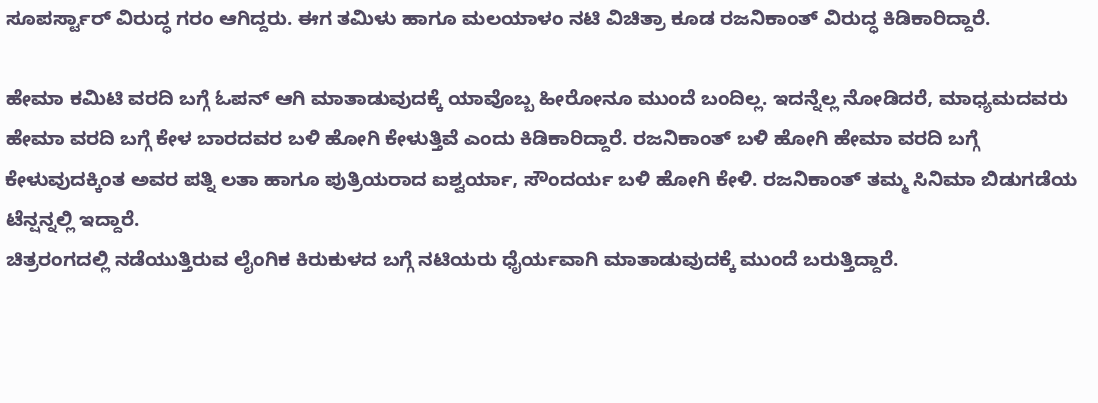ಸೂಪರ್ಸ್ಟಾರ್ ವಿರುದ್ಧ ಗರಂ ಆಗಿದ್ದರು. ಈಗ ತಮಿಳು ಹಾಗೂ ಮಲಯಾಳಂ ನಟಿ ವಿಚಿತ್ರಾ ಕೂಡ ರಜನಿಕಾಂತ್ ವಿರುದ್ಧ ಕಿಡಿಕಾರಿದ್ದಾರೆ.

ಹೇಮಾ ಕಮಿಟಿ ವರದಿ ಬಗ್ಗೆ ಓಪನ್ ಆಗಿ ಮಾತಾಡುವುದಕ್ಕೆ ಯಾವೊಬ್ಬ ಹೀರೋನೂ ಮುಂದೆ ಬಂದಿಲ್ಲ. ಇದನ್ನೆಲ್ಲ ನೋಡಿದರೆ, ಮಾಧ್ಯಮದವರು ಹೇಮಾ ವರದಿ ಬಗ್ಗೆ ಕೇಳ ಬಾರದವರ ಬಳಿ ಹೋಗಿ ಕೇಳುತ್ತಿವೆ ಎಂದು ಕಿಡಿಕಾರಿದ್ದಾರೆ. ರಜನಿಕಾಂತ್ ಬಳಿ ಹೋಗಿ ಹೇಮಾ ವರದಿ ಬಗ್ಗೆ ಕೇಳುವುದಕ್ಕಿಂತ ಅವರ ಪತ್ನಿ ಲತಾ ಹಾಗೂ ಪುತ್ರಿಯರಾದ ಐಶ್ವರ್ಯಾ, ಸೌಂದರ್ಯ ಬಳಿ ಹೋಗಿ ಕೇಳಿ. ರಜನಿಕಾಂತ್ ತಮ್ಮ ಸಿನಿಮಾ ಬಿಡುಗಡೆಯ ಟೆನ್ಷನ್ನಲ್ಲಿ ಇದ್ದಾರೆ.
ಚಿತ್ರರಂಗದಲ್ಲಿ ನಡೆಯುತ್ತಿರುವ ಲೈಂಗಿಕ ಕಿರುಕುಳದ ಬಗ್ಗೆ ನಟಿಯರು ಧೈರ್ಯವಾಗಿ ಮಾತಾಡುವುದಕ್ಕೆ ಮುಂದೆ ಬರುತ್ತಿದ್ದಾರೆ.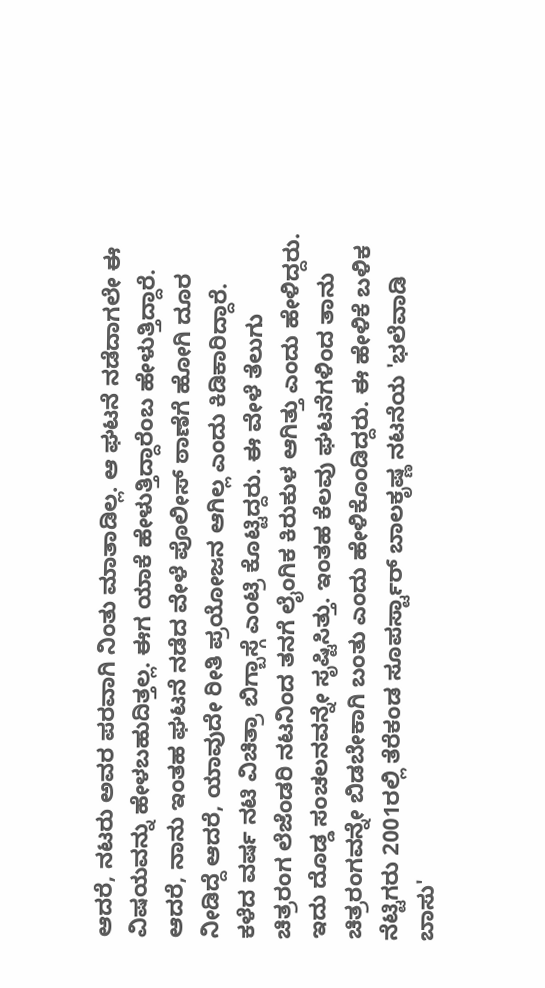ಆದರೆ, ನಟರು ಅವರ ಪರವಾಗಿ ನಿಂತು ಮಾತಾಡಿಲ್ಲ. ಆ ಘಟನೆ ನಡೆದಾಗಲೇ ಈ ವಿಷಯವನ್ನು ಹೇಳಬಹುದಿತ್ತಲ್ಲ. ಈಗ ಯಾಕೆ ಹೇಳುತ್ತಿದ್ದಾರೆಂಬ ಹೇಳುತ್ತಿದ್ದಾರೆ. ಆದರೆ, ನಾನು ಇಂತಹ ಘಟನೆ ನಡೆದ ವೇಳೆ ಪೊಲೀಸ್ ಠಾಣೆಗೆ ಹೋಗಿ ದೂರ ನೀಡಿದ್ದೆ ಆದರೆ, ಯಾವುದೇ ರೀತಿ ಪ್ರಯೋಜನ ಆಗಿಲ್ಲ ಎಂದು ಕಿಡಿಕಾರಿದ್ದಾರೆ.
ಕಳೆದ ವರ್ಷ ನಟಿ ವಿಚಿತ್ರಾ ಬಿಗ್ಬಾಸ್ಗೆ ಎಂಟ್ರಿ ಕೊಟ್ಟಿದ್ದರು. ಈ ವೇಳೆ ತೆಲುಗು ಚಿತ್ರರಂಗ ಲೆಜೆಂಡರಿ ನಟನಿಂದ ತನಗೆ ಲೈಂಗಿಕ ಕಿರುಕುಳ ಆಗಿತ್ತು ಎಂದು ಹೇಳಿದ್ದರು. ಇದು ದೊಡ್ಡ ಸಂಚಲನವನ್ನೇ ಸೃಷ್ಟಿಸಿತ್ತು. ಇಂತಹ ಕೆಲವು ಘಟನೆಗಳಿಂದ ತಾನು ಚಿತ್ರರಂಗವನ್ನೇ ಬಿಡಬೇಕಾಗಿ ಬಂತು ಎಂದು ಹೇಳಿಕೊಂಡಿದ್ದರು. ಈ ಹೇಳಿಕೆ ಬಳಿಕ ನೆಟ್ಟಿಗರು 2001ರಲ್ಲಿ ತೆರೆಕಂಡ ಸೂಪರ್ಸ್ಟಾರ್ ಬಾಲಕೃಷ್ಣ ನಟನೆಯ 'ಭಲೆವಾಡಿ ಬಾಸು'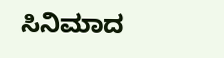ಸಿನಿಮಾದ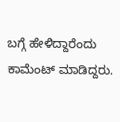ಬಗ್ಗೆ ಹೇಳಿದ್ದಾರೆಂದು ಕಾಮೆಂಟ್ ಮಾಡಿದ್ದರು.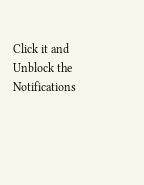Click it and Unblock the Notifications